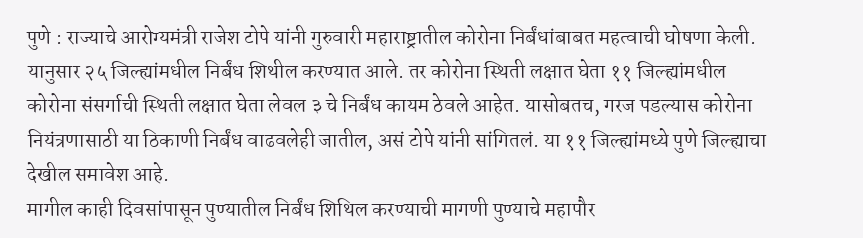पुणे : राज्याचे आरोग्यमंत्री राजेश टोपे यांनी गुरुवारी महाराष्ट्रातील कोरोना निर्बंधांबाबत महत्वाची घोषणा केली. यानुसार २५ जिल्ह्यांमधील निर्बंध शिथील करण्यात आले. तर कोरोना स्थिती लक्षात घेता ११ जिल्ह्यांमधील कोरोना संसर्गाची स्थिती लक्षात घेता लेवल ३ चे निर्बंध कायम ठेवले आहेत. यासोबतच, गरज पडल्यास कोरोना नियंत्रणासाठी या ठिकाणी निर्बंध वाढवलेही जातील, असं टोपे यांनी सांगितलं. या ११ जिल्ह्यांमध्ये पुणे जिल्ह्याचा देखील समावेश आहे.
मागील काही दिवसांपासून पुण्यातील निर्बंध शिथिल करण्याची मागणी पुण्याचे महापौर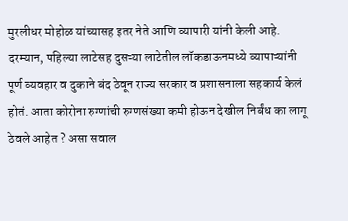मुरलीधर मोहोळ यांच्यासह इतर नेते आणि व्यापारी यांनी केली आहे. दरम्यान, पहिल्या लाटेसह दुसऱ्या लाटेतील लॉकडाऊनमध्ये व्यापाऱ्यांनी पूर्ण व्यवहार व दुकाने बंद ठेवून राज्य सरकार व प्रशासनाला सहकार्य केलं होतं. आता कोरोना रुग्णांची रुग्णसंख्या कमी होऊन देखील निर्बंध का लागू ठेवले आहेत ? असा सवाल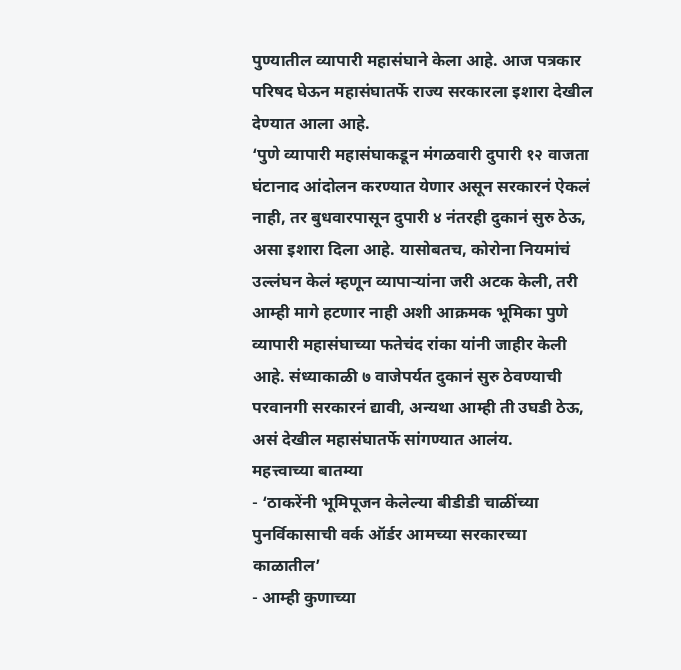पुण्यातील व्यापारी महासंघाने केला आहे. आज पत्रकार परिषद घेऊन महासंघातर्फे राज्य सरकारला इशारा देखील देण्यात आला आहे.
‘पुणे व्यापारी महासंघाकडून मंगळवारी दुपारी १२ वाजता घंटानाद आंदोलन करण्यात येणार असून सरकारनं ऐकलं नाही, तर बुधवारपासून दुपारी ४ नंतरही दुकानं सुरु ठेऊ, असा इशारा दिला आहे. यासोबतच, कोरोना नियमांचं उल्लंघन केलं म्हणून व्यापाऱ्यांना जरी अटक केली, तरी आम्ही मागे हटणार नाही अशी आक्रमक भूमिका पुणे व्यापारी महासंघाच्या फतेचंद रांका यांनी जाहीर केली आहे. संध्याकाळी ७ वाजेपर्यत दुकानं सुरु ठेवण्याची परवानगी सरकारनं द्यावी, अन्यथा आम्ही ती उघडी ठेऊ, असं देखील महासंघातर्फे सांगण्यात आलंय.
महत्त्वाच्या बातम्या
- ‘ठाकरेंनी भूमिपूजन केलेल्या बीडीडी चाळींच्या पुनर्विकासाची वर्क ऑर्डर आमच्या सरकारच्या काळातील’
- आम्ही कुणाच्या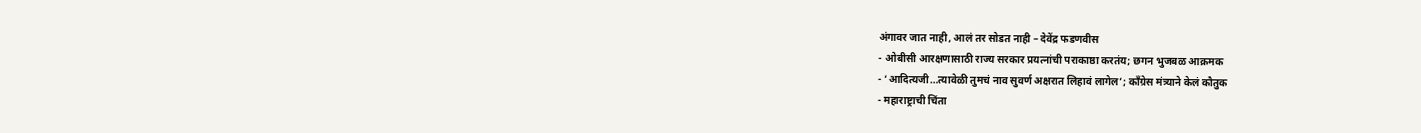अंगावर जात नाही, आलं तर सोडत नाही – देवेंद्र फडणवीस
- ओबीसी आरक्षणासाठी राज्य सरकार प्रयत्नांची पराकाष्ठा करतंय; छगन भुजबळ आक्रमक
- ‘आदित्यजी…त्यावेळी तुमचं नाव सुवर्ण अक्षरात लिहावं लागेल’; काँग्रेस मंत्र्याने केलं कौतुक
- महाराष्ट्राची चिंता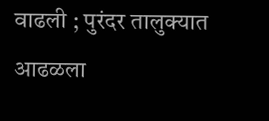वाढली ; पुरंदर तालुक्यात आढळला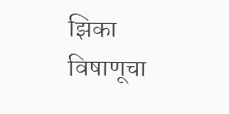झिका विषाणूचा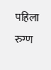पहिला रुग्ण